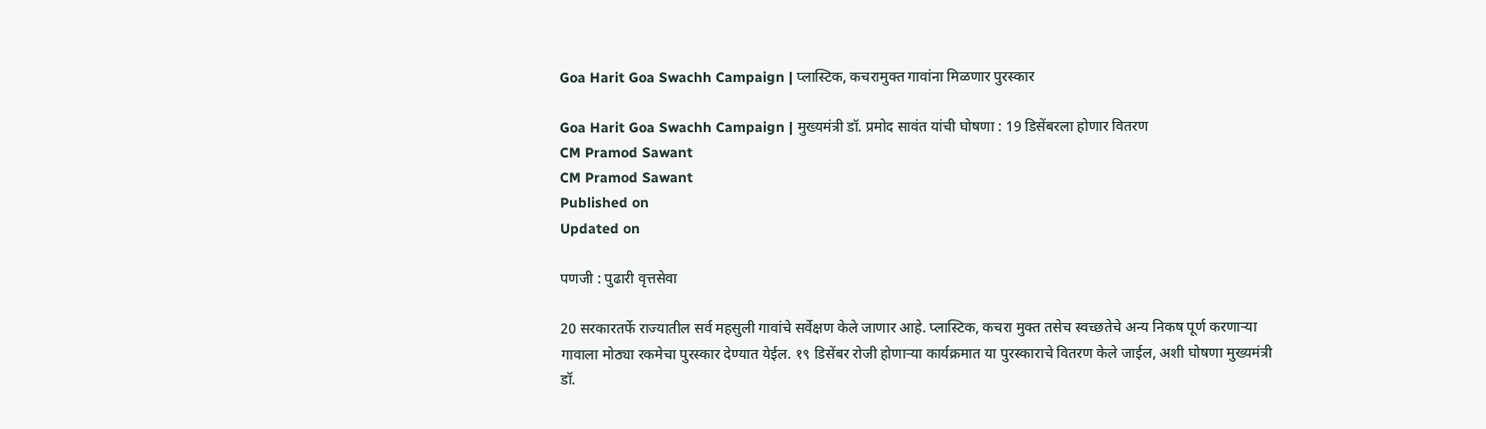Goa Harit Goa Swachh Campaign | प्लास्टिक, कचरामुक्त गावांना मिळणार पुरस्कार

Goa Harit Goa Swachh Campaign | मुख्यमंत्री डॉ. प्रमोद सावंत यांची घोषणा : 19 डिसेंबरला होणार वितरण
CM Pramod Sawant
CM Pramod Sawant
Published on
Updated on

पणजी : पुढारी वृत्तसेवा

20 सरकारतर्फे राज्यातील सर्व महसुली गावांचे सर्वेक्षण केले जाणार आहे. प्लास्टिक, कचरा मुक्त तसेच स्वच्छतेचे अन्य निकष पूर्ण करणाऱ्या गावाला मोठ्या रकमेचा पुरस्कार देण्यात येईल. १९ डिसेंबर रोजी होणाऱ्या कार्यक्रमात या पुरस्काराचे वितरण केले जाईल, अशी घोषणा मुख्यमंत्री डॉ.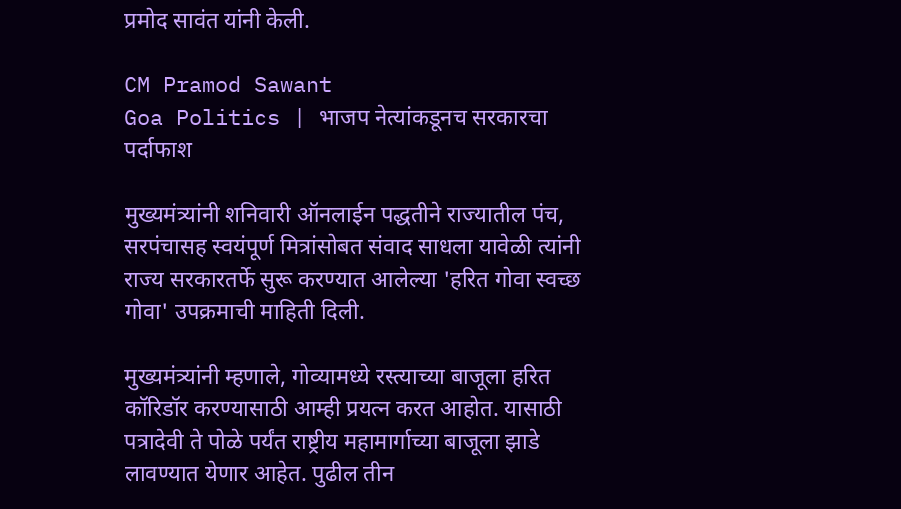प्रमोद सावंत यांनी केली.

CM Pramod Sawant
Goa Politics | भाजप नेत्यांकडूनच सरकारचा पर्दाफाश

मुख्यमंत्र्यांनी शनिवारी ऑनलाईन पद्धतीने राज्यातील पंच, सरपंचासह स्वयंपूर्ण मित्रांसोबत संवाद साधला यावेळी त्यांनी राज्य सरकारतर्फे सुरू करण्यात आलेल्या 'हरित गोवा स्वच्छ गोवा' उपक्रमाची माहिती दिली.

मुख्यमंत्र्यांनी म्हणाले, गोव्यामध्ये रस्त्याच्या बाजूला हरित कॉरिडॉर करण्यासाठी आम्ही प्रयत्न करत आहोत. यासाठी पत्रादेवी ते पोळे पर्यंत राष्ट्रीय महामार्गाच्या बाजूला झाडे लावण्यात येणार आहेत. पुढील तीन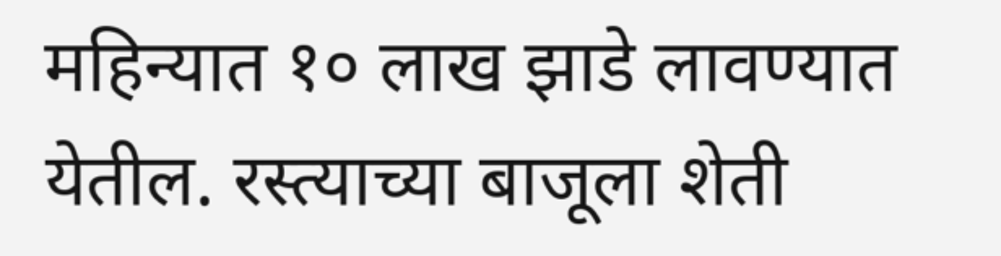महिन्यात १० लाख झाडे लावण्यात येतील. रस्त्याच्या बाजूला शेती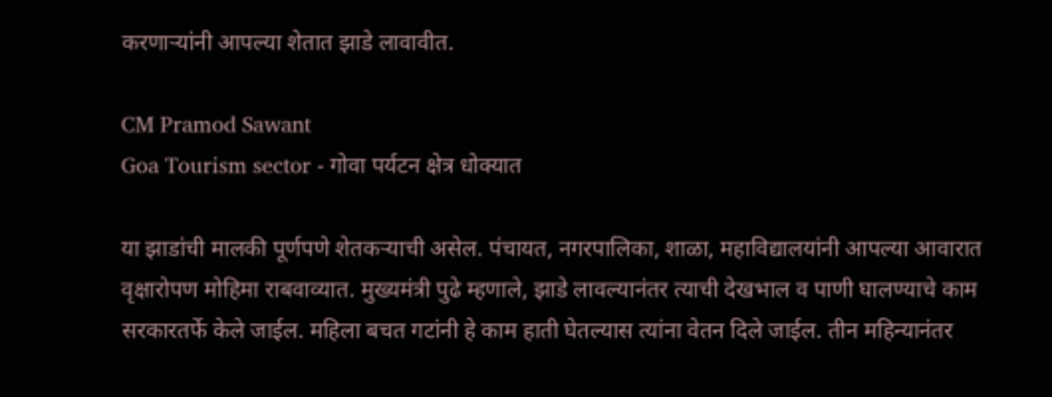करणाऱ्यांनी आपल्या शेतात झाडे लावावीत.

CM Pramod Sawant
Goa Tourism sector - गोवा पर्यटन क्षेत्र धोक्यात

या झाडांची मालकी पूर्णपणे शेतकऱ्याची असेल. पंचायत, नगरपालिका, शाळा, महाविद्यालयांनी आपल्या आवारात वृक्षारोपण मोहिमा राबवाव्यात. मुख्यमंत्री पुढे म्हणाले, झाडे लावल्यानंतर त्याची देखभाल व पाणी घालण्याचे काम सरकारतर्फे केले जाईल. महिला बचत गटांनी हे काम हाती घेतल्यास त्यांना वेतन दिले जाईल. तीन महिन्यानंतर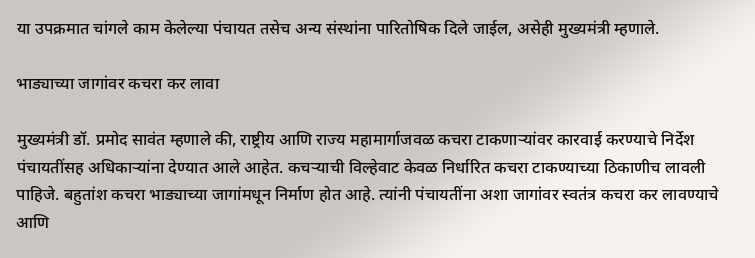या उपक्रमात चांगले काम केलेल्या पंचायत तसेच अन्य संस्थांना पारितोषिक दिले जाईल, असेही मुख्यमंत्री म्हणाले.

भाड्याच्या जागांवर कचरा कर लावा

मुख्यमंत्री डॉ. प्रमोद सावंत म्हणाले की, राष्ट्रीय आणि राज्य महामार्गाजवळ कचरा टाकणाऱ्यांवर कारवाई करण्याचे निर्देश पंचायतींसह अधिकाऱ्यांना देण्यात आले आहेत. कचऱ्याची विल्हेवाट केवळ निर्धारित कचरा टाकण्याच्या ठिकाणीच लावली पाहिजे. बहुतांश कचरा भाड्याच्या जागांमधून निर्माण होत आहे. त्यांनी पंचायतींना अशा जागांवर स्वतंत्र कचरा कर लावण्याचे आणि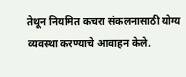तेथून नियमित कचरा संकलनासाठी योग्य व्यवस्था करण्याचे आवाहन केले.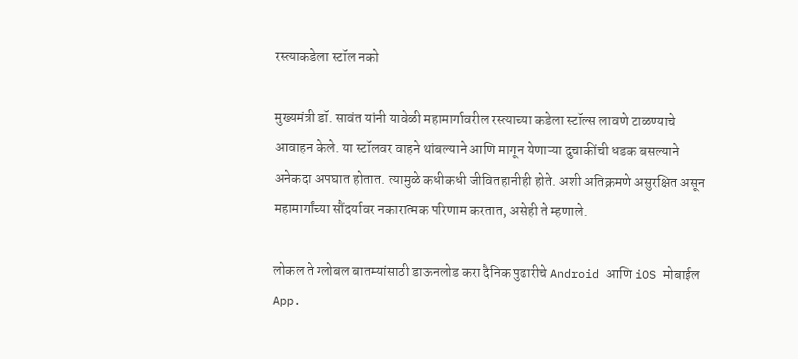रस्त्याकडेला स्टॉल नको

मुख्यमंत्री डॉ. सावंत यांनी यावेळी महामार्गावरील रस्त्याच्या कडेला स्टॉल्स लावणे टाळण्याचे आवाहन केले. या स्टॉलवर वाहने थांबल्याने आणि मागून येणाऱ्या दुचाकींची धडक बसल्याने अनेकदा अपघात होतात. त्यामुळे कधीकधी जीवितहानीही होते. अशी अतिक्रमणे असुरक्षित असून महामार्गांच्या सौंदर्यावर नकारात्मक परिणाम करतात, असेही ते म्हणाले.

लोकल ते ग्लोबल बातम्यांसाठी डाऊनलोड करा दैनिक पुढारीचे Android आणि iOS मोबाईल App.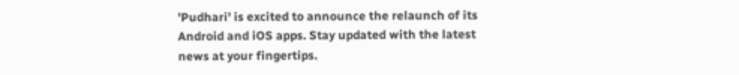'Pudhari' is excited to announce the relaunch of its Android and iOS apps. Stay updated with the latest news at your fingertips.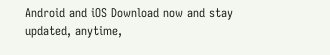Android and iOS Download now and stay updated, anytime,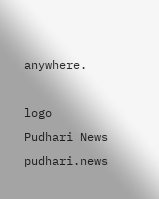anywhere.

logo
Pudhari News
pudhari.news